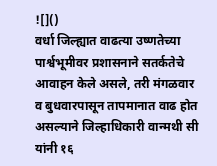![]()
वर्धा जिल्ह्यात वाढत्या उष्णतेच्या पार्श्वभूमीवर प्रशासनाने सतर्कतेचे आवाहन केले असले, तरी मंगळवार व बुधवारपासून तापमानात वाढ होत असल्याने जिल्हाधिकारी वान्मथी सी यांनी १६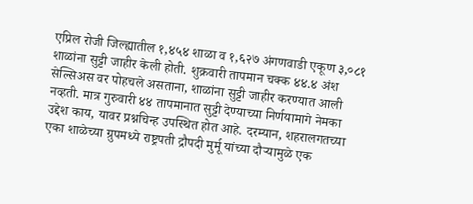एप्रिल रोजी जिल्ह्यातील १,४५४ शाळा व १,६२७ अंगणवाडी एकूण ३,०८१ शाळांना सुट्टी जाहीर केली होती. शुक्रवारी तापमान चक्क ४४.४ अंश सेल्सिअस वर पोहचले असताना, शाळांना सुट्टी जाहीर करण्यात आली नव्हती. मात्र गुरुवारी ४४ तापमानात सुट्टी देण्याच्या निर्णयामागे नेमका उद्देश काय, यावर प्रश्नचिन्ह उपस्थित होत आहे. दरम्यान, शहरालगतच्या एका शाळेच्या ग्रुपमध्ये राष्ट्रपती द्रौपदी मुर्मू यांच्या दौऱ्यामुळे एक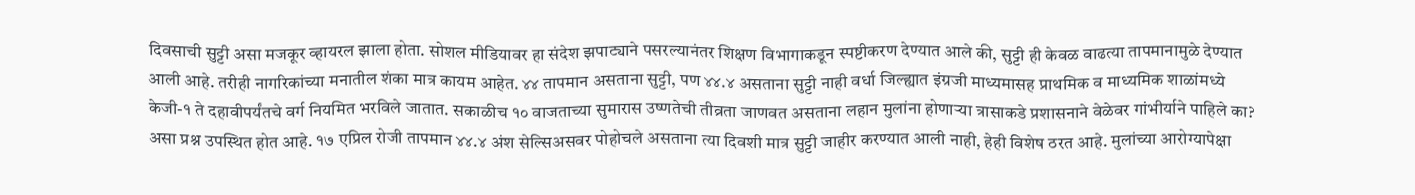दिवसाची सुट्टी असा मजकूर व्हायरल झाला होता. सोशल मीडियावर हा संदेश झपाट्याने पसरल्यानंतर शिक्षण विभागाकडून स्पष्टीकरण देण्यात आले की, सुट्टी ही केवळ वाढत्या तापमानामुळे देण्यात आली आहे. तरीही नागरिकांच्या मनातील शंका मात्र कायम आहेत. ४४ तापमान असताना सुट्टी, पण ४४.४ असताना सुट्टी नाही वर्धा जिल्ह्यात इंग्रजी माध्यमासह प्राथमिक व माध्यमिक शाळांमध्ये केजी-१ ते दहावीपर्यंतचे वर्ग नियमित भरविले जातात. सकाळीच १० वाजताच्या सुमारास उष्णतेची तीव्रता जाणवत असताना लहान मुलांना होणाऱ्या त्रासाकडे प्रशासनाने वेळेवर गांभीर्याने पाहिले का? असा प्रश्न उपस्थित होत आहे. १७ एप्रिल रोजी तापमान ४४.४ अंश सेल्सिअसवर पोहोचले असताना त्या दिवशी मात्र सुट्टी जाहीर करण्यात आली नाही, हेही विशेष ठरत आहे. मुलांच्या आरोग्यापेक्षा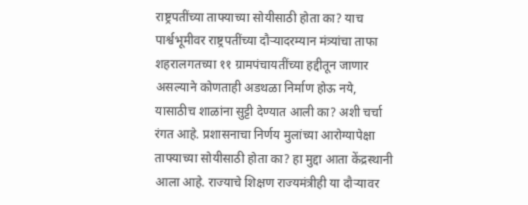राष्ट्रपतींच्या ताफ्याच्या सोयीसाठी होता का? याच पार्श्वभूमीवर राष्ट्रपतींच्या दौऱ्यादरम्यान मंत्र्यांचा ताफा शहरालगतच्या ११ ग्रामपंचायतींच्या हद्दीतून जाणार असल्याने कोणताही अडथळा निर्माण होऊ नये, यासाठीच शाळांना सुट्टी देण्यात आली का? अशी चर्चा रंगत आहे. प्रशासनाचा निर्णय मुलांच्या आरोग्यापेक्षा ताफ्याच्या सोयीसाठी होता का? हा मुद्दा आता केंद्रस्थानी आला आहे. राज्याचे शिक्षण राज्यमंत्रीही या दौऱ्यावर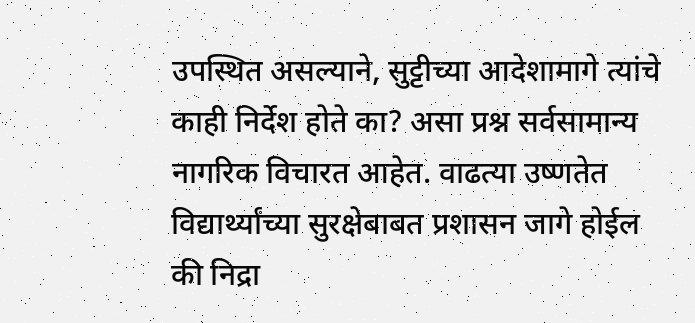उपस्थित असल्याने, सुट्टीच्या आदेशामागे त्यांचे काही निर्देश होते का? असा प्रश्न सर्वसामान्य नागरिक विचारत आहेत. वाढत्या उष्णतेत विद्यार्थ्यांच्या सुरक्षेबाबत प्रशासन जागे होईल की निद्रा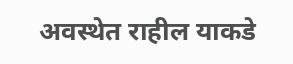अवस्थेत राहील याकडे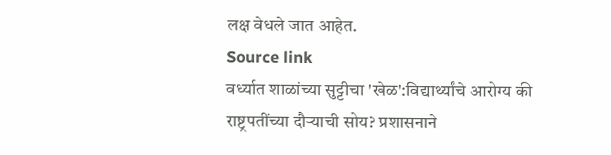लक्ष वेधले जात आहेत.
Source link
वर्ध्यात शाळांच्या सुट्टीचा 'खेळ':विद्यार्थ्यांचे आरोग्य की राष्ट्रपतींच्या दौऱ्याची सोय? प्रशासनाने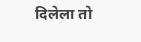दिलेला तो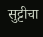सुट्टीचा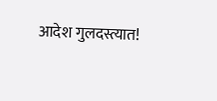आदेश गुलदस्त्यात!